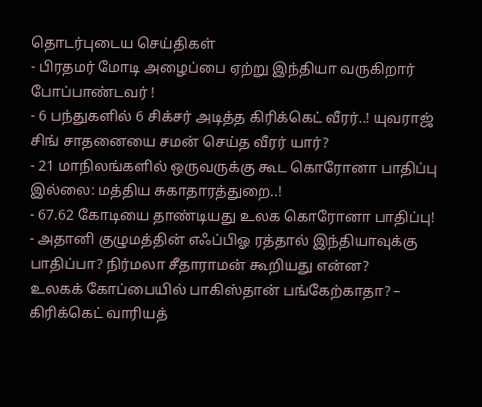தொடர்புடைய செய்திகள்
- பிரதமர் மோடி அழைப்பை ஏற்று இந்தியா வருகிறார் போப்பாண்டவர் !
- 6 பந்துகளில் 6 சிக்சர் அடித்த கிரிக்கெட் வீரர்..! யுவராஜ் சிங் சாதனையை சமன் செய்த வீரர் யார்?
- 21 மாநிலங்களில் ஒருவருக்கு கூட கொரோனா பாதிப்பு இல்லை: மத்திய சுகாதாரத்துறை..!
- 67.62 கோடியை தாண்டியது உலக கொரோனா பாதிப்பு!
- அதானி குழுமத்தின் எஃப்பிஓ ரத்தால் இந்தியாவுக்கு பாதிப்பா? நிர்மலா சீதாராமன் கூறியது என்ன?
உலகக் கோப்பையில் பாகிஸ்தான் பங்கேற்காதா? – கிரிக்கெட் வாரியத்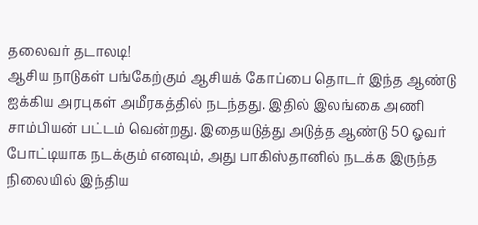தலைவர் தடாலடி!
ஆசிய நாடுகள் பங்கேற்கும் ஆசியக் கோப்பை தொடர் இந்த ஆண்டு ஐக்கிய அரபுகள் அமீரகத்தில் நடந்தது. இதில் இலங்கை அணி சாம்பியன் பட்டம் வென்றது. இதையடுத்து அடுத்த ஆண்டு 50 ஓவர் போட்டியாக நடக்கும் எனவும், அது பாகிஸ்தானில் நடக்க இருந்த நிலையில் இந்திய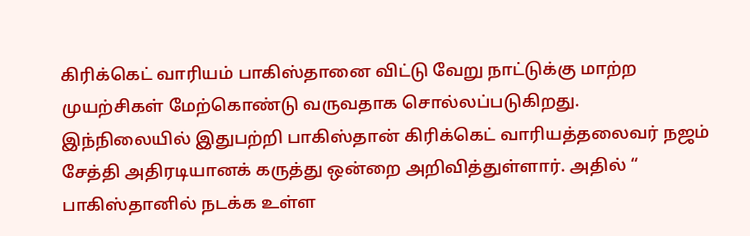கிரிக்கெட் வாரியம் பாகிஸ்தானை விட்டு வேறு நாட்டுக்கு மாற்ற முயற்சிகள் மேற்கொண்டு வருவதாக சொல்லப்படுகிறது.
இந்நிலையில் இதுபற்றி பாகிஸ்தான் கிரிக்கெட் வாரியத்தலைவர் நஜம் சேத்தி அதிரடியானக் கருத்து ஒன்றை அறிவித்துள்ளார். அதில் “ பாகிஸ்தானில் நடக்க உள்ள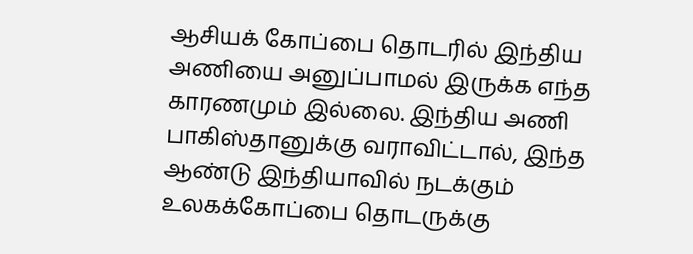ஆசியக் கோப்பை தொடரில் இந்திய அணியை அனுப்பாமல் இருக்க எந்த காரணமும் இல்லை. இந்திய அணி பாகிஸ்தானுக்கு வராவிட்டால், இந்த ஆண்டு இந்தியாவில் நடக்கும் உலகக்கோப்பை தொடருக்கு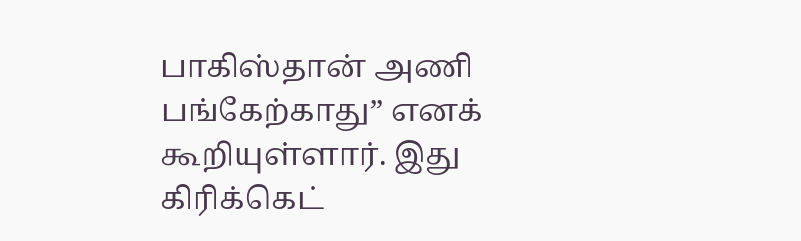பாகிஸ்தான் அணி பங்கேற்காது” எனக் கூறியுள்ளார். இது கிரிக்கெட்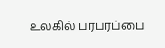உலகில் பரபரப்பை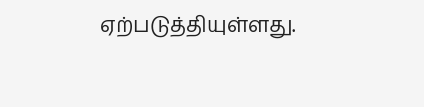ஏற்படுத்தியுள்ளது.